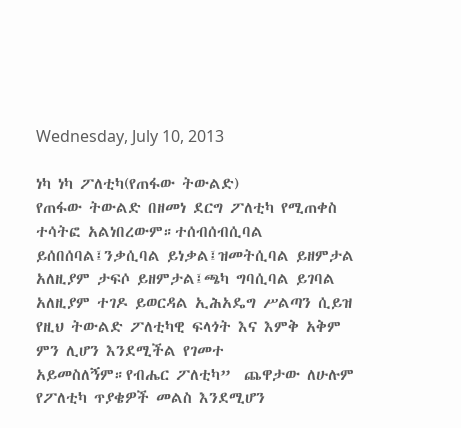Wednesday, July 10, 2013

ነካ ነካ ፖለቲካ(የጠፋው ትውልድ)
የጠፋው ትውልድ በዘመነ ደርግ ፖለቲካ የሚጠቀስ ተሳትፎ አልነበረውም።ተሰብሰብሲባል ይሰበሰባል፤ንቃሲባል ይነቃል፤ዝመትሲባል ይዘምታል አለዚያም ታፍሶ ይዘምታል፤ጫካ ግባሲባል ይገባል አለዚያም ተገዶ ይወርዳል ኢሕአዴግ ሥልጣን ሲይዝ የዚህ ትውልድ ፖለቲካዊ ፍላጎት እና እምቅ አቅም ምን ሊሆን እንደሚችል የገመተ አይመስለኝም።የብሔር ፖለቲካ”  ጨዋታው ለሁሉም የፖለቲካ ጥያቄዎች መልስ እንደሚሆን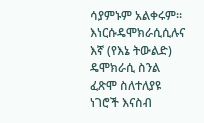ሳያምኑም አልቀሩም። እነርሱዴሞክራሲሲሉና እኛ (የእኔ ትውልድ) ዴሞክራሲ ስንል ፈጽሞ ስለተለያዩ ነገሮች እናስብ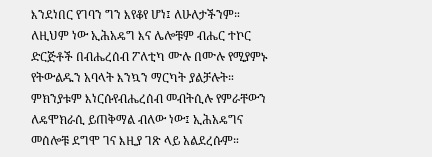እንደነበር የገባን ግን እየቆየ ሆነ፤ ለሁለታችንም። ለዚህም ነው ኢሕአዴግ እና ሌሎቹም ብሔር ተኮር ድርጅቶች በብሔረሰብ ፖለቲካ ሙሉ በሙሉ የሚያምኑ የትውልዱን አባላት እንኳን ማርካት ያልቻሉት። ምክንያቱም እነርሱየብሔረሰብ መብትሲሉ የምራቸውን ለዴሞክራሲ ይጠቅማል ብለው ነው፤ ኢሕአዴግና መሰሎቹ ደግሞ ገና እዚያ ገጽ ላይ አልደረሱም።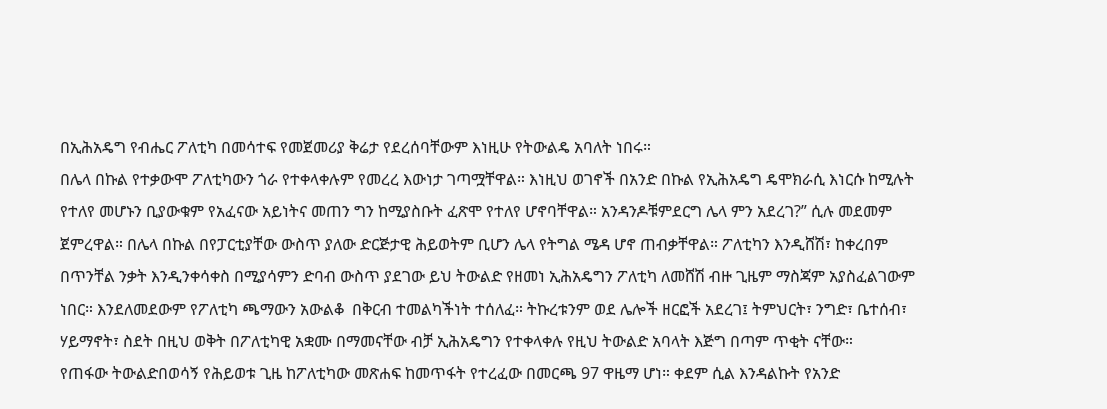በኢሕአዴግ የብሔር ፖለቲካ በመሳተፍ የመጀመሪያ ቅሬታ የደረሰባቸውም እነዚሁ የትውልዴ አባለት ነበሩ።
በሌላ በኩል የተቃውሞ ፖለቲካውን ጎራ የተቀላቀሉም የመረረ እውነታ ገጣሟቸዋል። እነዚህ ወገኖች በአንድ በኩል የኢሕአዴግ ዴሞክራሲ እነርሱ ከሚሉት የተለየ መሆኑን ቢያውቁም የአፈናው አይነትና መጠን ግን ከሚያስቡት ፈጽሞ የተለየ ሆኖባቸዋል። አንዳንዶቹምደርግ ሌላ ምን አደረገ?” ሲሉ መደመም ጀምረዋል። በሌላ በኩል በየፓርቲያቸው ውስጥ ያለው ድርጅታዊ ሕይወትም ቢሆን ሌላ የትግል ሜዳ ሆኖ ጠብቃቸዋል። ፖለቲካን እንዲሸሽ፣ ከቀረበም በጥንቸል ንቃት እንዲንቀሳቀስ በሚያሳምን ድባብ ውስጥ ያደገው ይህ ትውልድ የዘመነ ኢሕአዴግን ፖለቲካ ለመሸሽ ብዙ ጊዜም ማስጃም አያስፈልገውም ነበር። እንደለመደውም የፖለቲካ ጫማውን አውልቆ  በቅርብ ተመልካችነት ተሰለፈ። ትኩረቱንም ወደ ሌሎች ዘርፎች አደረገ፤ ትምህርት፣ ንግድ፣ ቤተሰብ፣ ሃይማኖት፣ ስደት በዚህ ወቅት በፖለቲካዊ አቋሙ በማመናቸው ብቻ ኢሕአዴግን የተቀላቀሉ የዚህ ትውልድ አባላት እጅግ በጣም ጥቂት ናቸው።
የጠፋው ትውልድበወሳኝ የሕይወቱ ጊዜ ከፖለቲካው መጽሐፍ ከመጥፋት የተረፈው በመርጫ 97 ዋዜማ ሆነ። ቀደም ሲል እንዳልኩት የአንድ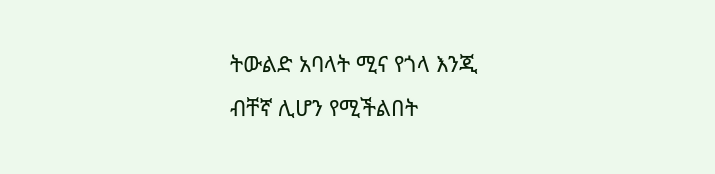ትውልድ አባላት ሚና የጎላ እንጂ ብቸኛ ሊሆን የሚችልበት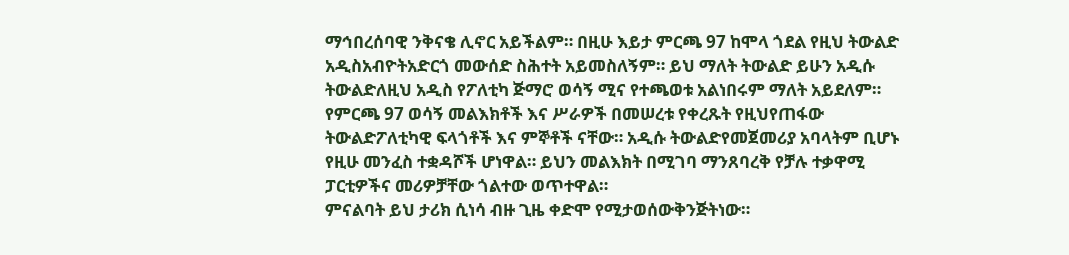ማኅበረሰባዊ ንቅናቄ ሊኖር አይችልም። በዚሁ እይታ ምርጫ 97 ከሞላ ጎደል የዚህ ትውልድ አዲስአብዮትአድርጎ መውሰድ ስሕተት አይመስለኝም። ይህ ማለት ትውልድ ይሁን አዲሱ ትውልድለዚህ አዲስ የፖለቲካ ጅማሮ ወሳኝ ሚና የተጫወቱ አልነበሩም ማለት አይደለም። የምርጫ 97 ወሳኝ መልእክቶች እና ሥራዎች በመሠረቱ የቀረጹት የዚህየጠፋው ትውልድፖለቲካዊ ፍላጎቶች እና ምኞቶች ናቸው። አዲሱ ትውልድየመጀመሪያ አባላትም ቢሆኑ የዚሁ መንፈስ ተቋዳሾች ሆነዋል። ይህን መልእክት በሚገባ ማንጸባረቅ የቻሉ ተቃዋሚ ፓርቲዎችና መሪዎቻቸው ጎልተው ወጥተዋል።
ምናልባት ይህ ታሪክ ሲነሳ ብዙ ጊዜ ቀድሞ የሚታወሰውቅንጅትነው።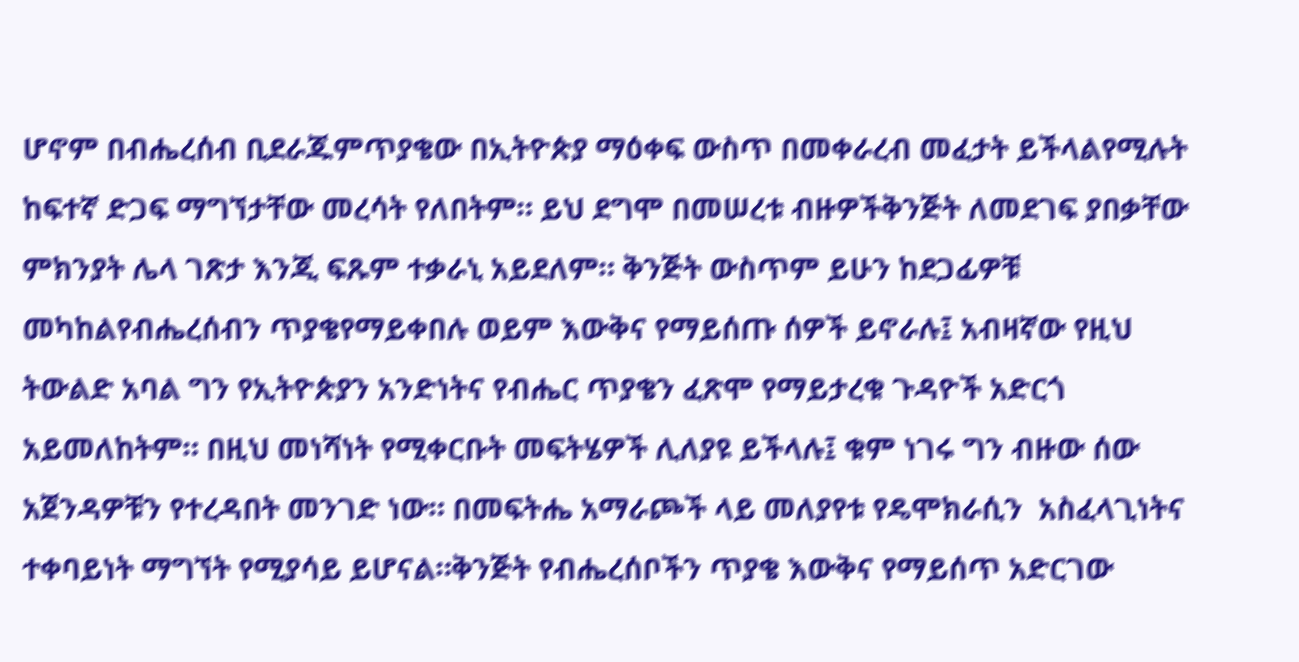ሆኖም በብሔረሰብ ቢደራጁምጥያቄው በኢትዮጵያ ማዕቀፍ ውስጥ በመቀራረብ መፈታት ይችላልየሚሉት ከፍተኛ ድጋፍ ማግኘታቸው መረሳት የለበትም። ይህ ደግሞ በመሠረቱ ብዙዎችቅንጅት ለመደገፍ ያበቃቸው ምክንያት ሌላ ገጽታ እንጂ ፍጹም ተቃራኒ አይደለም። ቅንጅት ውስጥም ይሁን ከደጋፊዎቹ መካከልየብሔረሰብን ጥያቄየማይቀበሉ ወይም እውቅና የማይሰጡ ሰዎች ይኖራሉ፤ አብዛኛው የዚህ ትውልድ አባል ግን የኢትዮጵያን አንድነትና የብሔር ጥያቄን ፈጽሞ የማይታረቁ ጉዳዮች አድርጎ አይመለከትም። በዚህ መነሻነት የሚቀርቡት መፍትሄዎች ሊለያዩ ይችላሉ፤ ቁም ነገሩ ግን ብዙው ሰው አጀንዳዎቹን የተረዳበት መንገድ ነው። በመፍትሔ አማራጮች ላይ መለያየቱ የዴሞክራሲን  አስፈላጊነትና ተቀባይነት ማግኘት የሚያሳይ ይሆናል።ቅንጅት የብሔረሰቦችን ጥያቄ እውቅና የማይሰጥ አድርገው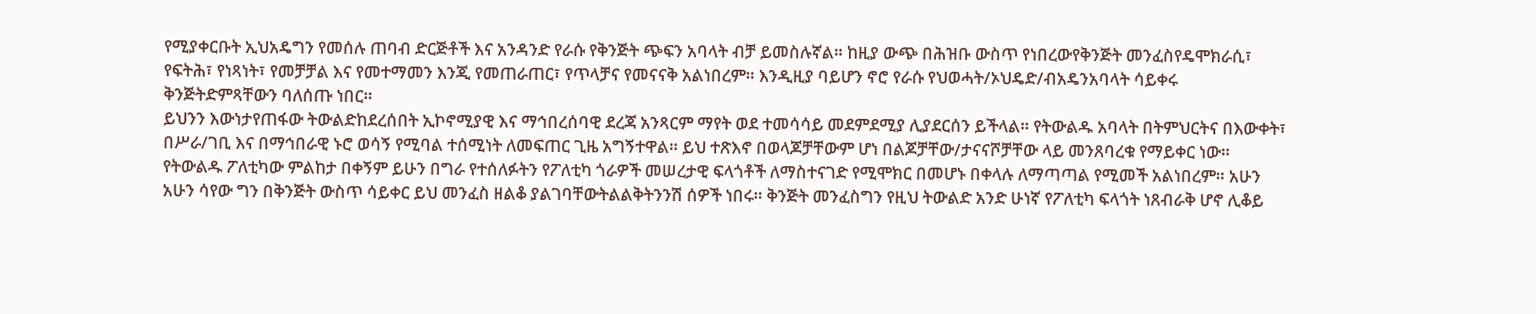የሚያቀርቡት ኢህአዴግን የመሰሉ ጠባብ ድርጅቶች እና አንዳንድ የራሱ የቅንጅት ጭፍን አባላት ብቻ ይመስሉኛል። ከዚያ ውጭ በሕዝቡ ውስጥ የነበረውየቅንጅት መንፈስየዴሞክራሲ፣ የፍትሕ፣ የነጻነት፣ የመቻቻል እና የመተማመን እንጂ የመጠራጠር፣ የጥላቻና የመናናቅ አልነበረም። እንዲዚያ ባይሆን ኖሮ የራሱ የህወሓት/ኦህዴድ/ብአዴንአባላት ሳይቀሩ ቅንጅትድምጻቸውን ባለሰጡ ነበር።
ይህንን እውነታየጠፋው ትውልድከደረሰበት ኢኮኖሚያዊ እና ማኅበረሰባዊ ደረጃ አንጻርም ማየት ወደ ተመሳሳይ መደምደሚያ ሊያደርሰን ይችላል። የትውልዱ አባላት በትምህርትና በእውቀት፣ በሥራ/ገቢ እና በማኅበራዊ ኑሮ ወሳኝ የሚባል ተሰሚነት ለመፍጠር ጊዜ አግኝተዋል። ይህ ተጽእኖ በወላጆቻቸውም ሆነ በልጆቻቸው/ታናናሾቻቸው ላይ መንጸባረቁ የማይቀር ነው። የትውልዱ ፖለቲካው ምልከታ በቀኝም ይሁን በግራ የተሰለፉትን የፖለቲካ ጎራዎች መሠረታዊ ፍላጎቶች ለማስተናገድ የሚሞክር በመሆኑ በቀላሉ ለማጣጣል የሚመች አልነበረም። አሁን አሁን ሳየው ግን በቅንጅት ውስጥ ሳይቀር ይህ መንፈስ ዘልቆ ያልገባቸውትልልቅትንንሽ ሰዎች ነበሩ። ቅንጅት መንፈስግን የዚህ ትውልድ አንድ ሁነኛ የፖለቲካ ፍላጎት ነጸብራቅ ሆኖ ሊቆይ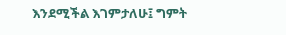እንደሚችል እገምታለሁ፤ ግምት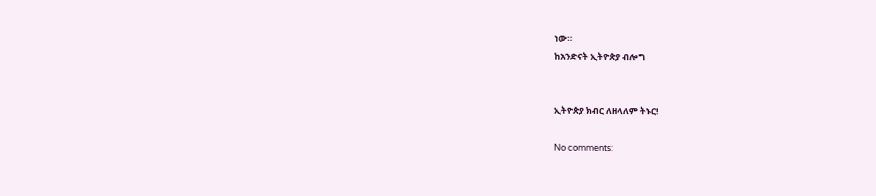ነው።
ከአንድናት ኢትዮጵያ ብሎግ


ኢትዮጵያ ክብር ለዘላለም ትኑር!

No comments: